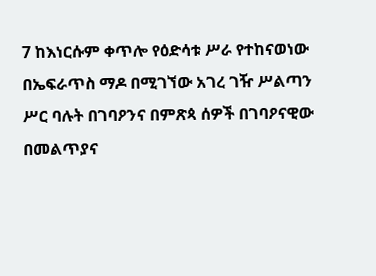7 ከእነርሱም ቀጥሎ የዕድሳቱ ሥራ የተከናወነው በኤፍራጥስ ማዶ በሚገኘው አገረ ገዥ ሥልጣን ሥር ባሉት በገባዖንና በምጽጳ ሰዎች በገባዖናዊው በመልጥያና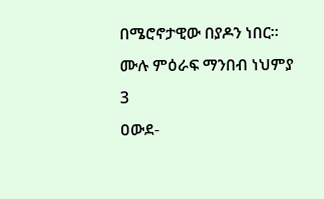በሜሮኖታዊው በያዶን ነበር።
ሙሉ ምዕራፍ ማንበብ ነህምያ 3
ዐውደ-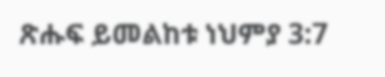ጽሑፍ ይመልከቱ ነህምያ 3:7